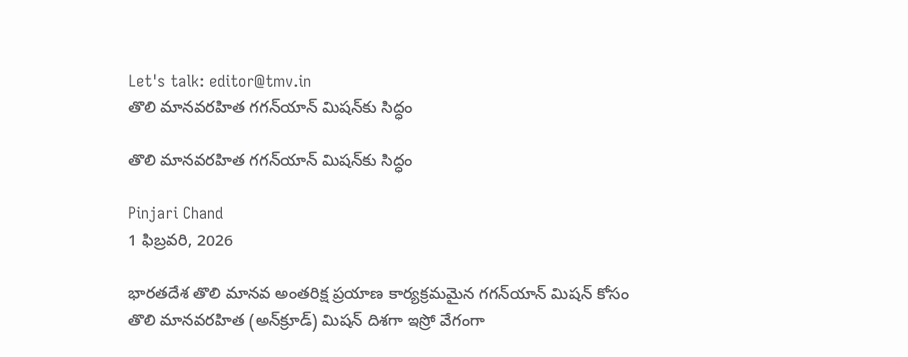Let's talk: editor@tmv.in
తొలి మానవరహిత గగన్‌యాన్ మిషన్‌కు సిద్ధం

తొలి మానవరహిత గగన్‌యాన్ మిషన్‌కు సిద్ధం

Pinjari Chand
1 ఫిబ్రవరి, 2026

భారతదేశ తొలి మానవ అంతరిక్ష ప్రయాణ కార్యక్రమమైన గగన్‌యాన్ మిషన్ కోసం తొలి మానవరహిత (అన్‌క్రూడ్) మిషన్ దిశగా ఇస్రో వేగంగా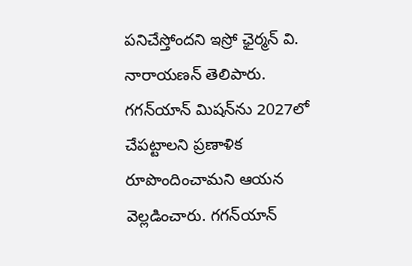పనిచేస్తోందని ఇస్రో ఛైర్మన్ వి. నారాయణన్ తెలిపారు. గగన్‌యాన్ మిషన్‌ను 2027లో చేపట్టాలని ప్రణాళిక రూపొందించామని ఆయన వెల్లడించారు. గగన్‌యాన్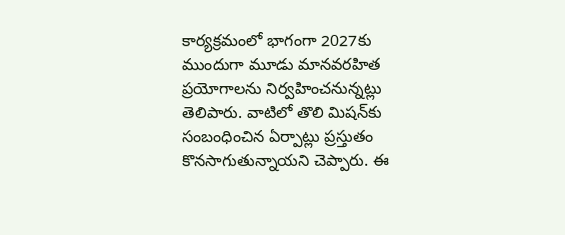కార్యక్రమంలో భాగంగా 2027కు ముందుగా మూడు మానవరహిత ప్రయోగాలను నిర్వహించనున్నట్లు తెలిపారు. వాటిలో తొలి మిషన్‌కు సంబంధించిన ఏర్పాట్లు ప్రస్తుతం కొనసాగుతున్నాయని చెప్పారు. ఈ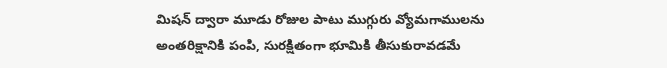మిషన్ ద్వారా మూడు రోజుల పాటు ముగ్గురు వ్యోమగాములను అంతరిక్షానికి పంపి, సురక్షితంగా భూమికి తీసుకురావడమే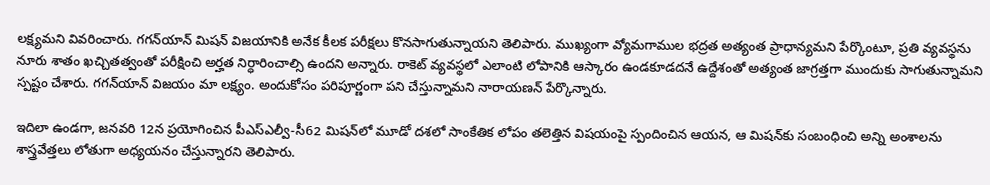లక్ష్యమని వివరించారు. గగన్‌యాన్ మిషన్ విజయానికి అనేక కీలక పరీక్షలు కొనసాగుతున్నాయని తెలిపారు. ముఖ్యంగా వ్యోమగాముల భద్రత అత్యంత ప్రాధాన్యమని పేర్కొంటూ, ప్రతి వ్యవస్థను నూరు శాతం ఖచ్చితత్వంతో పరీక్షించి అర్హత నిర్ధారించాల్సి ఉందని అన్నారు. రాకెట్ వ్యవస్థలో ఎలాంటి లోపానికి ఆస్కారం ఉండకూడదనే ఉద్దేశంతో అత్యంత జాగ్రత్తగా ముందుకు సాగుతున్నామని స్పష్టం చేశారు. గగన్‌యాన్ విజయం మా లక్ష్యం. అందుకోసం పరిపూర్ణంగా పని చేస్తున్నామని నారాయణన్ పేర్కొన్నారు.

ఇదిలా ఉండగా, జనవరి 12న ప్రయోగించిన పీఎస్‌ఎల్వీ-సీ62 మిషన్‌లో మూడో దశలో సాంకేతిక లోపం తలెత్తిన విషయంపై స్పందించిన ఆయన, ఆ మిషన్‌కు సంబంధించి అన్ని అంశాలను శాస్త్రవేత్తలు లోతుగా అధ్యయనం చేస్తున్నారని తెలిపారు.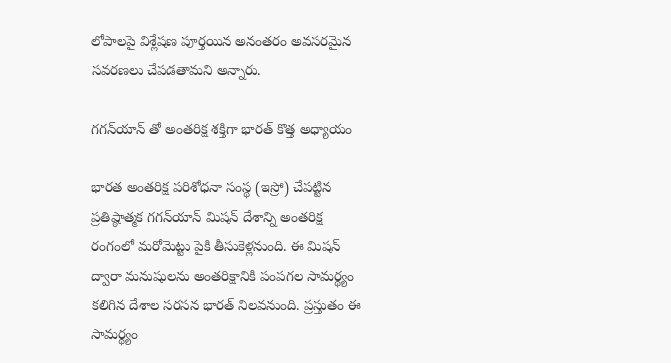లోపాలపై విశ్లేషణ పూర్తయిన అనంతరం అవసరమైన సవరణలు చేపడతామని అన్నారు.

గగన్‌యాన్ తో అంతరిక్ష శక్తిగా భారత్ కొత్త అధ్యాయం

భారత అంతరిక్ష పరిశోధనా సంస్థ (ఇస్రో) చేపట్టిన ప్రతిష్ఠాత్మక గగన్‌యాన్ మిషన్ దేశాన్ని అంతరిక్ష రంగంలో మరోమెట్టు పైకి తీసుకెళ్లనుంది. ఈ మిషన్ ద్వారా మనుషులను అంతరిక్షానికి పంపగల సామర్థ్యం కలిగిన దేశాల సరసన భారత్ నిలవనుంది. ప్రస్తుతం ఈ సామర్థ్యం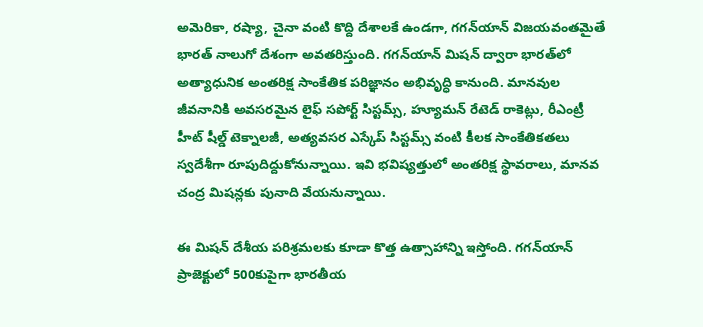అమెరికా, రష్యా, చైనా వంటి కొద్ది దేశాలకే ఉండగా, గగన్‌యాన్ విజయవంతమైతే భారత్ నాలుగో దేశంగా అవతరిస్తుంది. గగన్‌యాన్ మిషన్ ద్వారా భారత్‌లో అత్యాధునిక అంతరిక్ష సాంకేతిక పరిజ్ఞానం అభివృద్ధి కానుంది. మానవుల జీవనానికి అవసరమైన లైఫ్ సపోర్ట్ సిస్టమ్స్, హ్యూమన్ రేటెడ్ రాకెట్లు, రీఎంట్రీ హీట్ షీల్డ్ టెక్నాలజీ, అత్యవసర ఎస్కేప్ సిస్టమ్స్ వంటి కీలక సాంకేతికతలు స్వదేశీగా రూపుదిద్దుకోనున్నాయి. ఇవి భవిష్యత్తులో అంతరిక్ష స్థావరాలు, మానవ చంద్ర మిషన్లకు పునాది వేయనున్నాయి.

ఈ మిషన్ దేశీయ పరిశ్రమలకు కూడా కొత్త ఉత్సాహాన్ని ఇస్తోంది. గగన్‌యాన్ ప్రాజెక్టులో 500కుపైగా భారతీయ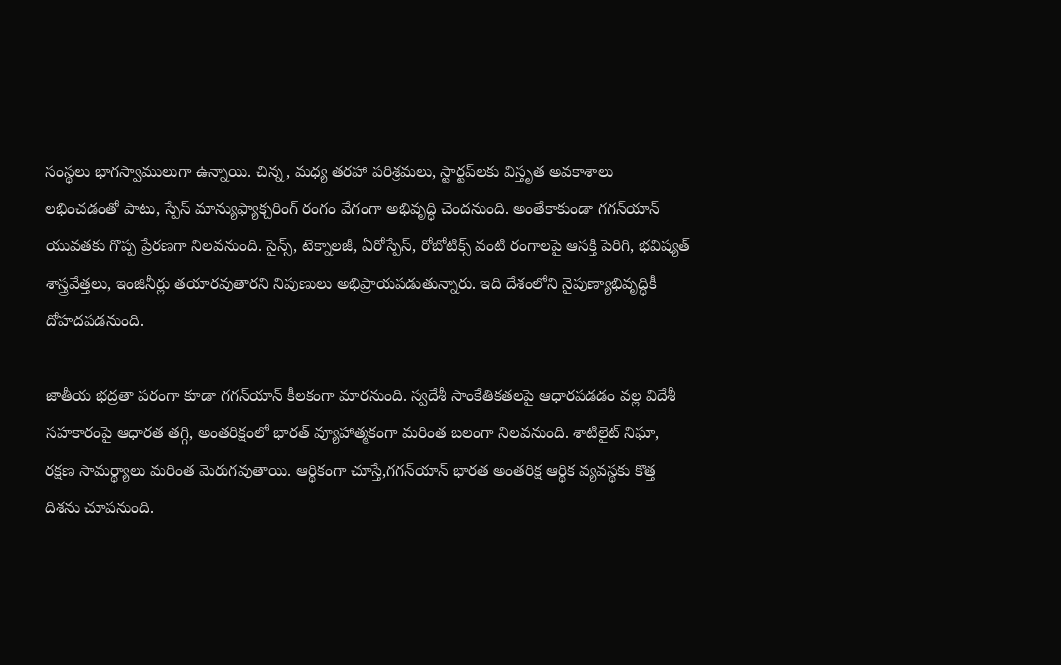సంస్థలు భాగస్వాములుగా ఉన్నాయి. చిన్న, మధ్య తరహా పరిశ్రమలు, స్టార్టప్‌లకు విస్తృత అవకాశాలు లభించడంతో పాటు, స్పేస్ మాన్యుఫ్యాక్చరింగ్ రంగం వేగంగా అభివృద్ధి చెందనుంది. అంతేకాకుండా గగన్‌యాన్ యువతకు గొప్ప ప్రేరణగా నిలవనుంది. సైన్స్, టెక్నాలజీ, ఏరోస్పేస్, రోబోటిక్స్ వంటి రంగాలపై ఆసక్తి పెరిగి, భవిష్యత్ శాస్త్రవేత్తలు, ఇంజినీర్లు తయారవుతారని నిపుణులు అభిప్రాయపడుతున్నారు. ఇది దేశంలోని నైపుణ్యాభివృద్ధికీ దోహదపడనుంది.

జాతీయ భద్రతా పరంగా కూడా గగన్‌యాన్ కీలకంగా మారనుంది. స్వదేశీ సాంకేతికతలపై ఆధారపడడం వల్ల విదేశీ సహకారంపై ఆధారత తగ్గి, అంతరిక్షంలో భారత్ వ్యూహాత్మకంగా మరింత బలంగా నిలవనుంది. శాటిలైట్ నిఘా, రక్షణ సామర్థ్యాలు మరింత మెరుగవుతాయి. ఆర్థికంగా చూస్తే,గగన్‌యాన్ భారత అంతరిక్ష ఆర్థిక వ్యవస్థకు కొత్త దిశను చూపనుంది.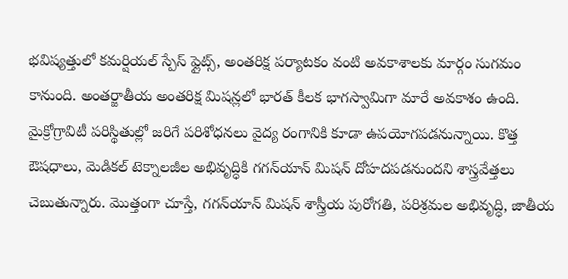భవిష్యత్తులో కమర్షియల్ స్పేస్ ఫ్లైట్స్, అంతరిక్ష పర్యాటకం వంటి అవకాశాలకు మార్గం సుగమం కానుంది. అంతర్జాతీయ అంతరిక్ష మిషన్లలో భారత్ కీలక భాగస్వామిగా మారే అవకాశం ఉంది. మైక్రోగ్రావిటీ పరిస్థితుల్లో జరిగే పరిశోధనలు వైద్య రంగానికి కూడా ఉపయోగపడనున్నాయి. కొత్త ఔషధాలు, మెడికల్ టెక్నాలజీల అభివృద్ధికి గగన్‌యాన్ మిషన్ దోహదపడనుందని శాస్త్రవేత్తలు చెబుతున్నారు. మొత్తంగా చూస్తే, గగన్‌యాన్ మిషన్ శాస్త్రీయ పురోగతి, పరిశ్రమల అభివృద్ధి, జాతీయ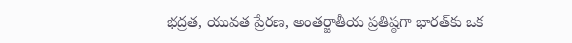భద్రత, యువత ప్రేరణ, అంతర్జాతీయ ప్రతిష్ఠగా భారత్‌కు ఒక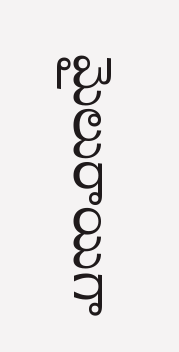మైలురాయిగా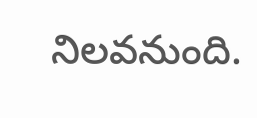నిలవనుంది.